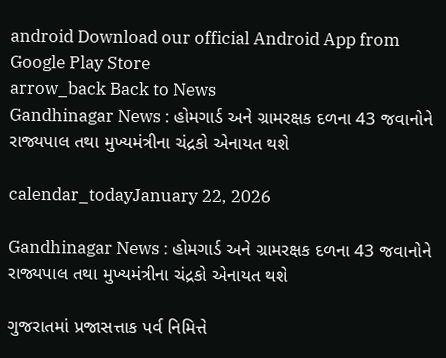android Download our official Android App from Google Play Store
arrow_back Back to News
Gandhinagar News : હોમગાર્ડ અને ગ્રામરક્ષક દળના 43 જવાનોને રાજ્યપાલ તથા મુખ્યમંત્રીના ચંદ્રકો એનાયત થશે

calendar_todayJanuary 22, 2026

Gandhinagar News : હોમગાર્ડ અને ગ્રામરક્ષક દળના 43 જવાનોને રાજ્યપાલ તથા મુખ્યમંત્રીના ચંદ્રકો એનાયત થશે

ગુજરાતમાં પ્રજાસત્તાક પર્વ નિમિત્તે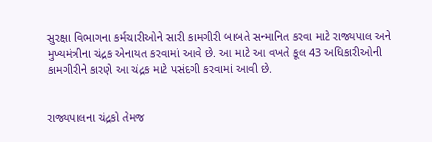સુરક્ષા વિભાગના કર્મચારીઓને સારી કામગીરી બાબતે સન્માનિત કરવા માટે રાજ્યપાલ અને મુખ્યમંત્રીના ચંદ્રક એનાયત કરવામાં આવે છે. આ માટે આ વખતે કૂલ 43 અધિકારીઓની કામગીરીને કારણે આ ચંદ્રક માટે પસંદગી કરવામાં આવી છે.


રાજ્યપાલના ચંદ્રકો તેમજ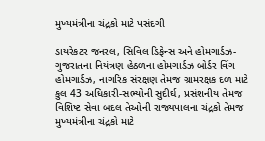મુખ્યમંત્રીના ચંદ્રકો માટે પસંદગી

ડાયરેકટર જનરલ, સિવિલ ડિફેન્સ અને હોમગાર્ડઝ-ગુજરાતના નિયંત્રણ હેઠળના હોમગાર્ડઝ બોર્ડર વિંગ હોમગાર્ડઝ, નાગરિક સંરક્ષણ તેમજ ગ્રામરક્ષક દળ માટે કુલ 43 અધિકારી-સભ્યોની સુદીર્ઘ, પ્રસંશનીય તેમજ વિશિષ્ટ સેવા બદલ તેઓની રાજ્યપાલના ચંદ્રકો તેમજ મુખ્યમંત્રીના ચંદ્રકો માટે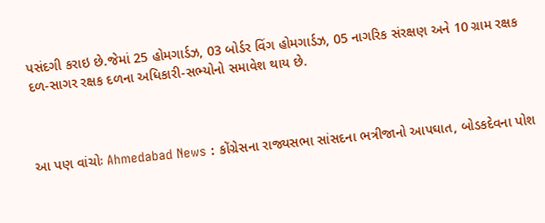પસંદગી કરાઇ છે.જેમાં 25 હોમગાર્ડઝ, 03 બોર્ડર વિંગ હોમગાર્ડઝ, 05 નાગરિક સંરક્ષણ અને 10 ગ્રામ રક્ષક દળ-સાગર રક્ષક દળના અધિકારી-સભ્યોનો સમાવેશ થાય છે.



આ પણ વાંચોઃ Ahmedabad News : કોંગ્રેસના રાજ્યસભા સાંસદના ભત્રીજાનો આપઘાત, બોડકદેવના પોશ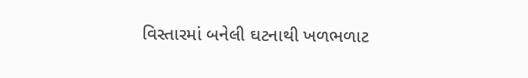વિસ્તારમાં બનેલી ઘટનાથી ખળભળાટ